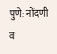पुणे: नोंदणी व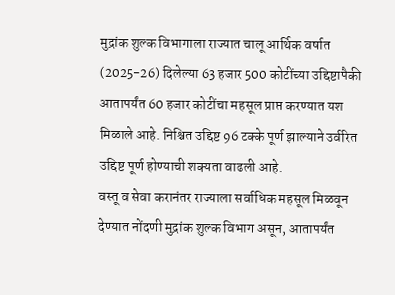मुद्रांक शुल्क विभागाला राज्यात चालू आर्थिक वर्षात (2025-26) दिलेल्या 63 हजार 500 कोटींच्या उद्दिष्टापैकी आतापर्यंत 60 हजार कोटींचा महसूल प्राप्त करण्यात यश मिळाले आहे. निश्चित उद्दिष्ट 96 टक्के पूर्ण झाल्याने उर्वरित उद्दिष्ट पूर्ण होण्याची शक्यता वाढली आहे.
वस्तू व सेवा करानंतर राज्याला सर्वाधिक महसूल मिळवून देण्यात नोंदणी मुद्रांक शुल्क विभाग असून, आतापर्यंत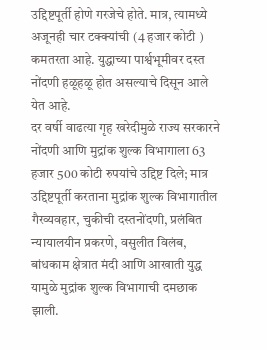उद्दिष्टपूर्ती होणे गरजेचे होते. मात्र, त्यामध्ये अजूनही चार टक्क्यांची (4 हजार कोटी ) कमतरता आहे. युद्धाच्या पार्श्वभूमीवर दस्त नोंदणी हळूहळू होत असल्याचे दिसून आले येत आहे.
दर वर्षी वाढत्या गृह खरेदीमुळे राज्य सरकारने नोंदणी आणि मुद्रांक शुल्क विभागाला 63 हजार 500 कोटी रुपयांचे उद्दिष्ट दिले; मात्र उद्दिष्टपूर्ती करताना मुद्रांक शुल्क विभागातील गैरव्यवहार, चुकीची दस्तनोंदणी, प्रलंबित न्यायालयीन प्रकरणे, वसुलीत विलंब, बांधकाम क्षेत्रात मंदी आणि आखाती युद्ध यामुळे मुद्रांक शुल्क विभागाची दमछाक झाली.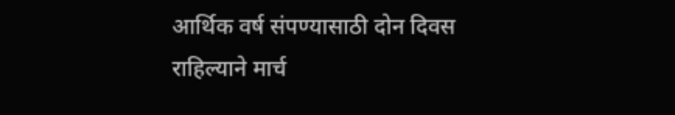आर्थिक वर्ष संपण्यासाठी दोन दिवस राहिल्याने मार्च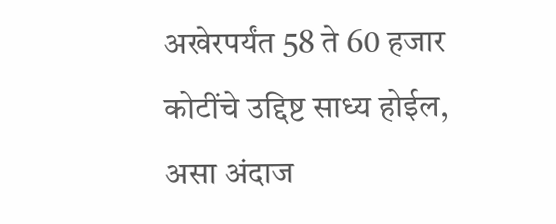अखेरपर्यंत 58 ते 60 हजार कोटींचे उद्दिष्ट साध्य होईल, असा अंदाज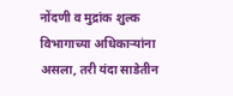नोंदणी व मुद्रांक शुल्क विभागाच्या अधिकाऱ्यांना असला, तरी यंदा साडेतीन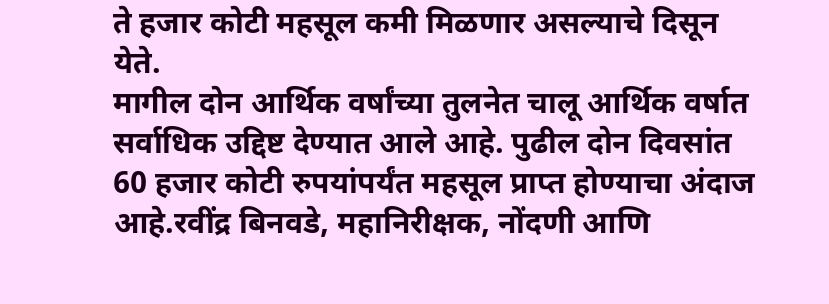ते हजार कोटी महसूल कमी मिळणार असल्याचे दिसून येते.
मागील दोन आर्थिक वर्षांच्या तुलनेत चालू आर्थिक वर्षात सर्वाधिक उद्दिष्ट देण्यात आले आहे. पुढील दोन दिवसांत 60 हजार कोटी रुपयांपर्यंत महसूल प्राप्त होण्याचा अंदाज आहे.रवींद्र बिनवडे, महानिरीक्षक, नोंदणी आणि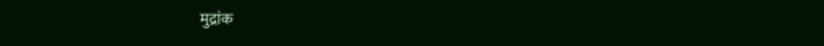मुद्रांक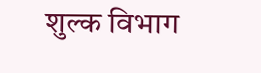शुल्क विभाग